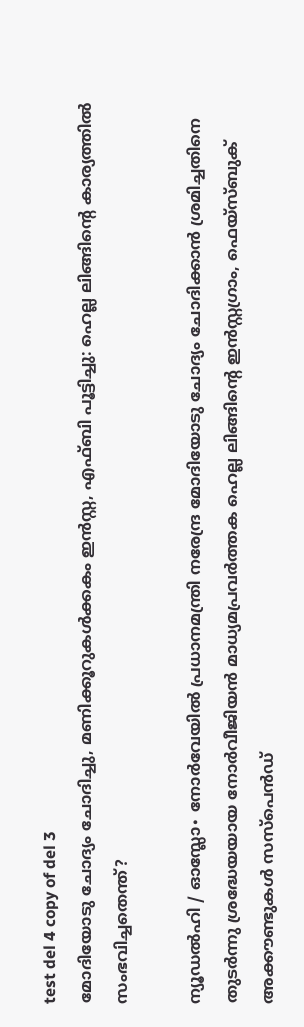test del 4 copy of del 3
മോദിയോടു ചോദ്യം ചോദിച്ചു, മണിക്കൂറുകൾക്കകം ഇൻസ്റ്റ, എഫ്ബി പൂട്ടിച്ചു: ഹെല്ല ലിങ്ങിന്റെ കാര്യത്തിൽ സംഭവിച്ചതെന്ത്?

ന്യൂഡൽഹി / ഓസ്ലോ∙ നോർവേയിൽ പ്രധാനമന്ത്രി നരേന്ദ്ര മോദിയോടു ചോദ്യം ചോദിക്കാൻ ശ്രമിച്ചതിനെ തുടർന്നു ശ്രദ്ധേയയായ നോർവീജിയൻ മാധ്യമപ്രവർത്തക ഹെല്ല ലിങ്ങിന്റെ ഇൻസ്റ്റഗ്രാം, ഫെയ്സ്ബുക് അക്കൗണ്ടുകൾ സസ്പെൻഡ്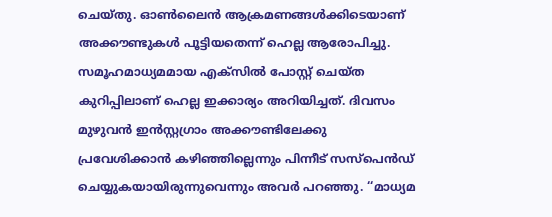ചെയ്തു. ഓൺലൈൻ ആക്രമണങ്ങൾക്കിടെയാണ് അക്കൗണ്ടുകൾ പൂട്ടിയതെന്ന് ഹെല്ല ആരോപിച്ചു. സമൂഹമാധ്യമമായ എക്സിൽ പോസ്റ്റ് ചെയ്ത കുറിപ്പിലാണ് ഹെല്ല ഇക്കാര്യം അറിയിച്ചത്. ദിവസം മുഴുവൻ ഇൻസ്റ്റഗ്രാം അക്കൗണ്ടിലേക്കു പ്രവേശിക്കാൻ കഴിഞ്ഞില്ലെന്നും പിന്നീട് സസ്പെൻഡ് ചെയ്യുകയായിരുന്നുവെന്നും അവർ പറഞ്ഞു. ‘‘മാധ്യമ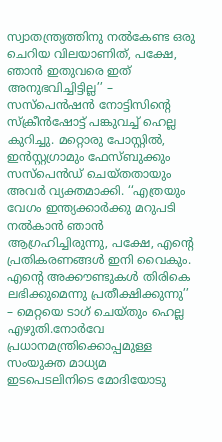സ്വാതന്ത്ര്യത്തിനു നൽകേണ്ട ഒരു ചെറിയ വിലയാണിത്, പക്ഷേ, ഞാൻ ഇതുവരെ ഇത് അനുഭവിച്ചിട്ടില്ല’’ – സസ്പെൻഷൻ നോട്ടിസിന്റെ സ്ക്രീൻഷോട്ട് പങ്കുവച്ച് ഹെല്ല കുറിച്ചു. മറ്റൊരു പോസ്റ്റിൽ, ഇൻസ്റ്റഗ്രാമും ഫേസ്ബുക്കും സസ്പെൻഡ് ചെയ്തതായും അവർ വ്യക്തമാക്കി. ‘‘എത്രയും വേഗം ഇന്ത്യക്കാർക്കു മറുപടി നൽകാൻ ഞാൻ ആഗ്രഹിച്ചിരുന്നു, പക്ഷേ, എന്റെ പ്രതികരണങ്ങൾ ഇനി വൈകും. എന്റെ അക്കൗണ്ടുകൾ തിരികെ ലഭിക്കുമെന്നു പ്രതീക്ഷിക്കുന്നു’’ – മെറ്റയെ ടാഗ് ചെയ്തും ഹെല്ല എഴുതി.നോർവേ പ്രധാനമന്ത്രിക്കൊപ്പമുള്ള സംയുക്ത മാധ്യമ ഇടപെടലിനിടെ മോദിയോടു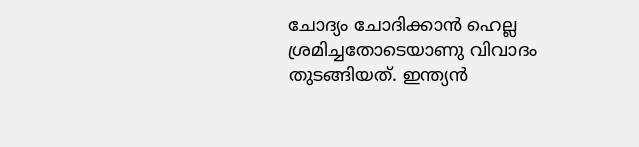ചോദ്യം ചോദിക്കാൻ ഹെല്ല ശ്രമിച്ചതോടെയാണു വിവാദം തുടങ്ങിയത്. ഇന്ത്യൻ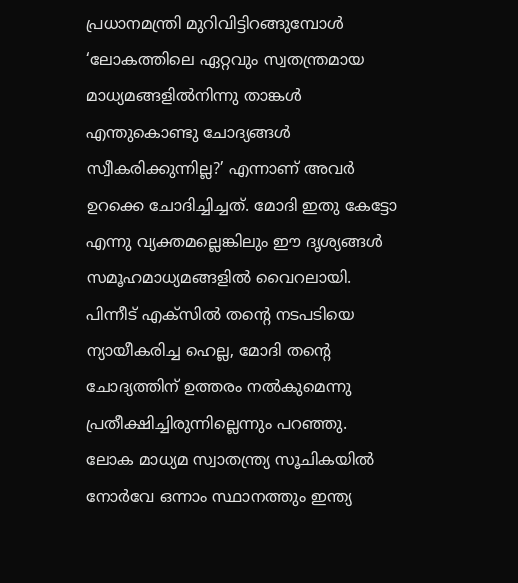പ്രധാനമന്ത്രി മുറിവിട്ടിറങ്ങുമ്പോൾ ‘ലോകത്തിലെ ഏറ്റവും സ്വതന്ത്രമായ മാധ്യമങ്ങളിൽനിന്നു താങ്കൾ എന്തുകൊണ്ടു ചോദ്യങ്ങൾ സ്വീകരിക്കുന്നില്ല?’ എന്നാണ് അവർ ഉറക്കെ ചോദിച്ചിച്ചത്. മോദി ഇതു കേട്ടോ എന്നു വ്യക്തമല്ലെങ്കിലും ഈ ദൃശ്യങ്ങൾ സമൂഹമാധ്യമങ്ങളിൽ വൈറലായി. പിന്നീട് എക്സിൽ തന്റെ നടപടിയെ ന്യായീകരിച്ച ഹെല്ല, മോദി തന്റെ ചോദ്യത്തിന് ഉത്തരം നൽകുമെന്നു പ്രതീക്ഷിച്ചിരുന്നില്ലെന്നും പറഞ്ഞു. ലോക മാധ്യമ സ്വാതന്ത്ര്യ സൂചികയിൽ നോർവേ ഒന്നാം സ്ഥാനത്തും ഇന്ത്യ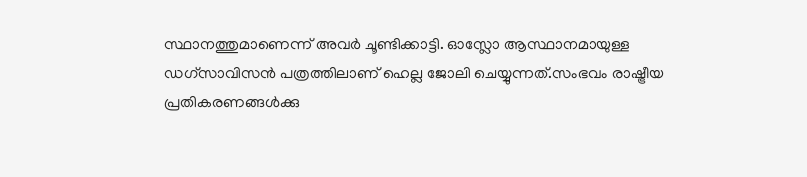സ്ഥാനത്തുമാണെന്ന് അവർ ചൂണ്ടിക്കാട്ടി. ഓസ്ലോ ആസ്ഥാനമായുള്ള ഡഗ്സാവിസൻ പത്രത്തിലാണ് ഹെല്ല ജോലി ചെയ്യുന്നത്.സംഭവം രാഷ്ട്രീയ പ്രതികരണങ്ങൾക്കു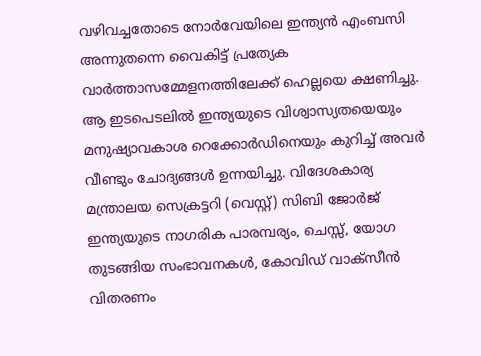വഴിവച്ചതോടെ നോർവേയിലെ ഇന്ത്യൻ എംബസി അന്നുതന്നെ വൈകിട്ട് പ്രത്യേക വാർത്താസമ്മേളനത്തിലേക്ക് ഹെല്ലയെ ക്ഷണിച്ചു. ആ ഇടപെടലിൽ ഇന്ത്യയുടെ വിശ്വാസ്യതയെയും മനുഷ്യാവകാശ റെക്കോർഡിനെയും കുറിച്ച് അവർ വീണ്ടും ചോദ്യങ്ങൾ ഉന്നയിച്ചു. വിദേശകാര്യ മന്ത്രാലയ സെക്രട്ടറി (വെസ്റ്റ്) സിബി ജോർജ് ഇന്ത്യയുടെ നാഗരിക പാരമ്പര്യം, ചെസ്സ്, യോഗ തുടങ്ങിയ സംഭാവനകൾ, കോവിഡ് വാക്സീൻ വിതരണം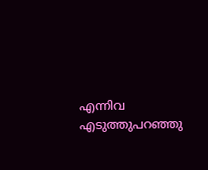എന്നിവ എടുത്തുപറഞ്ഞു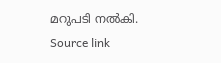മറുപടി നൽകി.
Source link